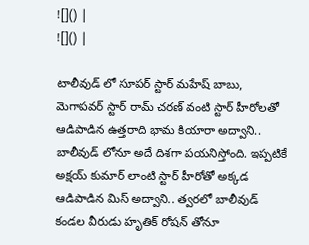![]() |
![]() |

టాలీవుడ్ లో సూపర్ స్టార్ మహేష్ బాబు, మెగాపవర్ స్టార్ రామ్ చరణ్ వంటి స్టార్ హీరోలతో ఆడిపాడిన ఉత్తరాది భామ కియారా అద్వాని.. బాలీవుడ్ లోనూ అదే దిశగా పయనిస్తోంది. ఇప్పటికే అక్షయ్ కుమార్ లాంటి స్టార్ హీరోతో అక్కడ ఆడిపాడిన మిస్ అద్వాని.. త్వరలో బాలీవుడ్ కండల వీరుడు హృతిక్ రోషన్ తోనూ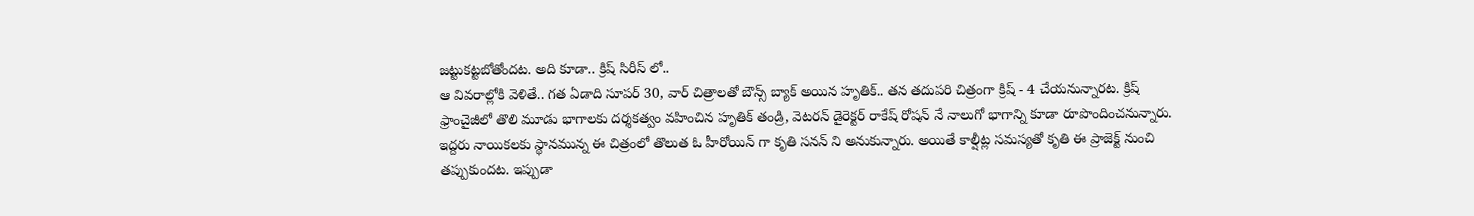జట్టుకట్టబోతోందట. అది కూడా.. క్రిష్ సిరీస్ లో..
ఆ వివరాల్లోకి వెళితే.. గత ఏడాది సూపర్ 30, వార్ చిత్రాలతో బౌన్స్ బ్యాక్ అయిన హృతిక్.. తన తదుపరి చిత్రంగా క్రిష్ - 4 చేయనున్నారట. క్రిష్ ఫ్రాంచైజీలో తొలి మూడు భాగాలకు దర్శకత్వం వహించిన హృతిక్ తండ్రి, వెటరన్ డైరెక్టర్ రాకేష్ రోషన్ నే నాలుగో భాగాన్ని కూడా రూపొందించనున్నారు. ఇద్దరు నాయికలకు స్థానమున్న ఈ చిత్రంలో తొలుత ఓ హీరోయిన్ గా కృతి సనన్ ని అనుకున్నారు. అయితే కాల్షీట్ల సమస్యతో కృతి ఈ ప్రాజెక్ట్ నుంచి తప్పుకుందట. ఇప్పుడా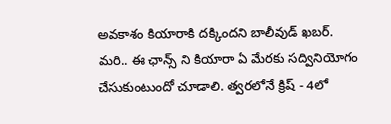అవకాశం కియారాకి దక్కిందని బాలీవుడ్ ఖబర్.
మరి.. ఈ ఛాన్స్ ని కియారా ఏ మేరకు సద్వినియోగం చేసుకుంటుందో చూడాలి. త్వరలోనే క్రిష్ - 4లో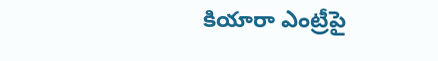కియారా ఎంట్రీపై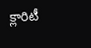క్లారిటీ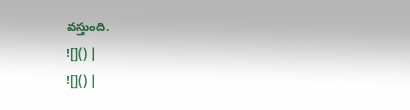వస్తుంది.
![]() |
![]() |